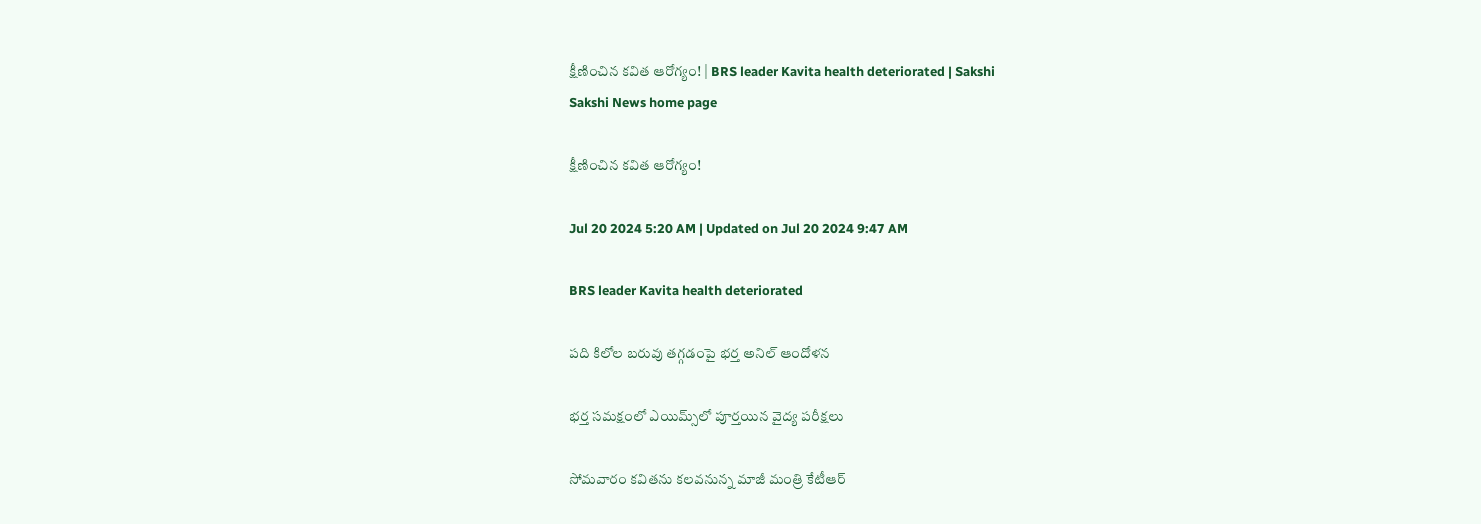క్షీణించిన కవిత ఆరోగ్యం! | BRS leader Kavita health deteriorated | Sakshi
Sakshi News home page

క్షీణించిన కవిత ఆరోగ్యం!

Jul 20 2024 5:20 AM | Updated on Jul 20 2024 9:47 AM

BRS leader Kavita health deteriorated

పది కిలోల బరువు తగ్గడంపై భర్త అనిల్‌ ఆందోళన

భర్త సమక్షంలో ఎయిమ్స్‌లో పూర్తయిన వైద్య పరీక్షలు

సోమవారం కవితను కలవనున్న మాజీ మంత్రి కేటీఆర్‌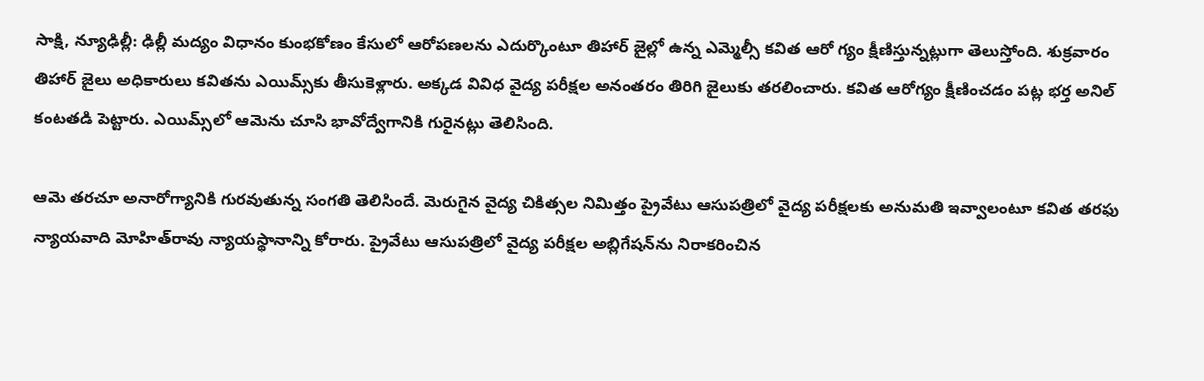సాక్షి, న్యూఢిల్లీ: ఢిల్లీ మద్యం విధానం కుంభకోణం కేసులో ఆరోపణలను ఎదుర్కొంటూ తిహార్‌ జైల్లో ఉన్న ఎమ్మెల్సీ కవిత ఆరో గ్యం క్షీణిస్తున్నట్లుగా తెలుస్తోంది. శుక్రవారం తిహార్‌ జైలు అధికారులు కవితను ఎయిమ్స్‌కు తీసుకెళ్లారు. అక్కడ వివిధ వైద్య పరీక్షల అనంతరం తిరిగి జైలుకు తరలించారు. కవిత ఆరోగ్యం క్షీణించడం పట్ల భర్త అనిల్‌ కంటతడి పెట్టారు. ఎయిమ్స్‌లో ఆమెను చూసి భావోద్వేగానికి గురైనట్లు తెలిసింది.

ఆమె తరచూ అనారోగ్యానికి గురవుతున్న సంగతి తెలిసిందే. మెరుగైన వైద్య చికిత్సల నిమిత్తం ప్రైవేటు ఆసుపత్రిలో వైద్య పరీక్షలకు అనుమతి ఇవ్వాలంటూ కవిత తరఫు న్యాయవాది మోహిత్‌రావు న్యాయస్థానాన్ని కోరారు. ప్రైవేటు ఆసుపత్రిలో వైద్య పరీక్షల అబ్లిగేషన్‌ను నిరాకరించిన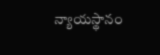న్యాయస్థానం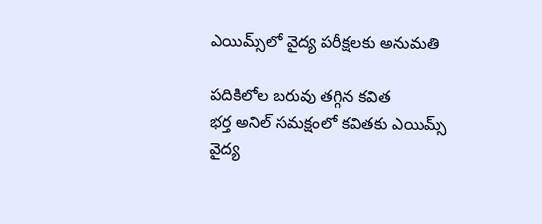ఎయిమ్స్‌లో వైద్య పరీక్షలకు అనుమతి

పదికిలోల బరువు తగ్గిన కవిత
భర్త అనిల్‌ సమక్షంలో కవితకు ఎయిమ్స్‌ వైద్య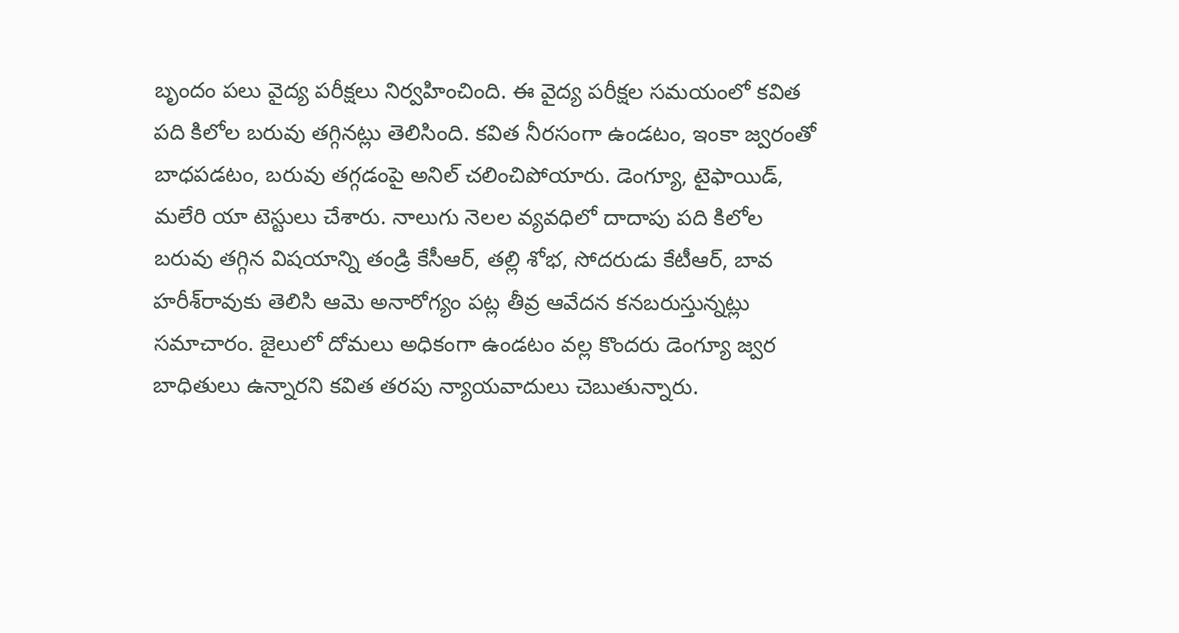బృందం పలు వైద్య పరీక్షలు నిర్వహించింది. ఈ వైద్య పరీక్షల సమయంలో కవిత పది కిలోల బరువు తగ్గినట్లు తెలిసింది. కవిత నీరసంగా ఉండటం, ఇంకా జ్వరంతో బాధపడటం, బరువు తగ్గడంపై అనిల్‌ చలించిపోయారు. డెంగ్యూ, టైఫాయిడ్, మలేరి యా టెస్టులు చేశారు. నాలుగు నెలల వ్యవధిలో దాదాపు పది కిలోల బరువు తగ్గిన విషయాన్ని తండ్రి కేసీఆర్, తల్లి శోభ, సోదరుడు కేటీఆర్, బావ హరీశ్‌రావుకు తెలిసి ఆమె అనారోగ్యం పట్ల తీవ్ర ఆవేదన కనబరుస్తున్నట్లు సమాచారం. జైలులో దోమలు అధికంగా ఉండటం వల్ల కొందరు డెంగ్యూ జ్వర బాధితులు ఉన్నారని కవిత తరపు న్యాయవాదులు చెబుతున్నారు.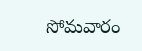సోమవారం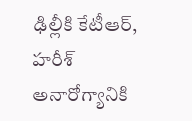ఢిల్లీకి కేటీఆర్, హరీశ్‌
అనారోగ్యానికి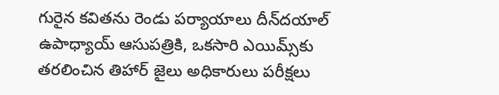గురైన కవితను రెండు పర్యాయాలు దీన్‌దయాల్‌ ఉపాధ్యాయ్‌ ఆసుపత్రికి, ఒకసారి ఎయిమ్స్‌కు తరలించిన తిహార్‌ జైలు అధికారులు పరీక్షలు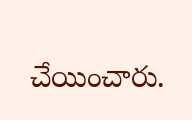చేయించారు.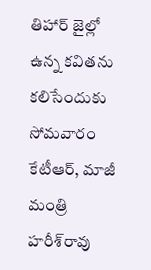తిహార్‌ జైల్లో ఉన్న కవితను కలిసేందుకు సోమవారం కేటీఆర్, మాజీ మంత్రి హరీశ్‌రావు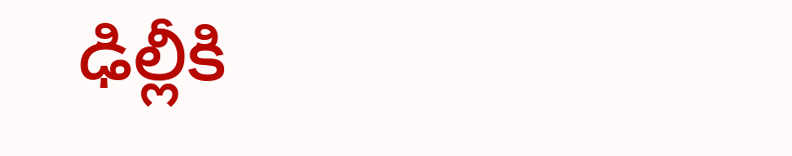ఢిల్లీకి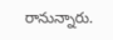రానున్నారు.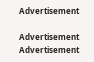Advertisement

Advertisement
Advertisement